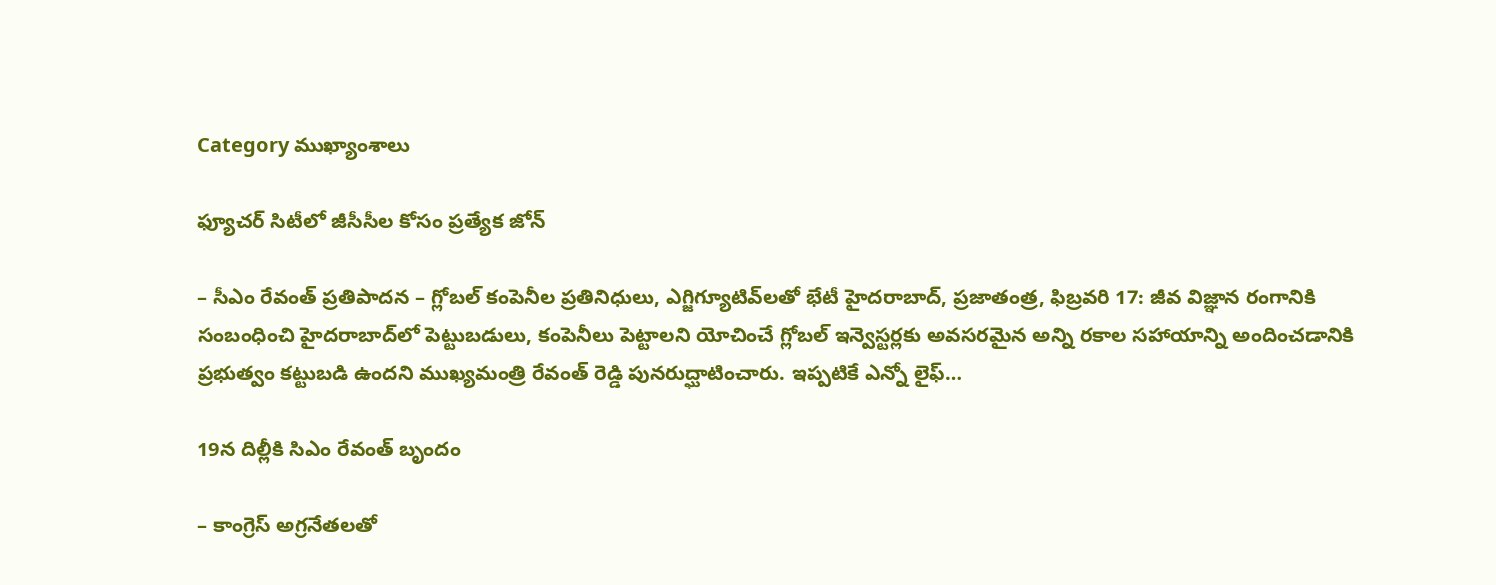Category ముఖ్యాంశాలు

ఫ్యూచర్ సిటీలో జీసీసీల కోసం ప్రత్యేక జోన్

– సీఎం రేవంత్ ప్రతిపాదన – గ్లోబల్ కంపెనీల ప్రతినిధులు, ఎగ్జిగ్యూటివ్‌లతో భేటీ హైదరాబాద్, ప్రజాతంత్ర, ఫిబ్రవరి 17: జీవ విజ్ఞాన రంగానికి సంబంధించి హైదరాబాద్‌లో పెట్టుబడులు, కంపెనీలు పెట్టాలని యోచించే గ్లోబల్ ఇన్వెస్టర్లకు అవసరమైన అన్ని రకాల సహాయాన్ని అందించడానికి ప్రభుత్వం కట్టుబడి ఉందని ముఖ్యమంత్రి రేవంత్ రెడ్డి పునరుద్ఘాటించారు. ఇప్పటికే ఎన్నో లైఫ్…

19న దిల్లీకి సిఎం రేవంత్‌ ‌బృందం

– కాంగ్రెస్‌ అ‌గ్రనేతలతో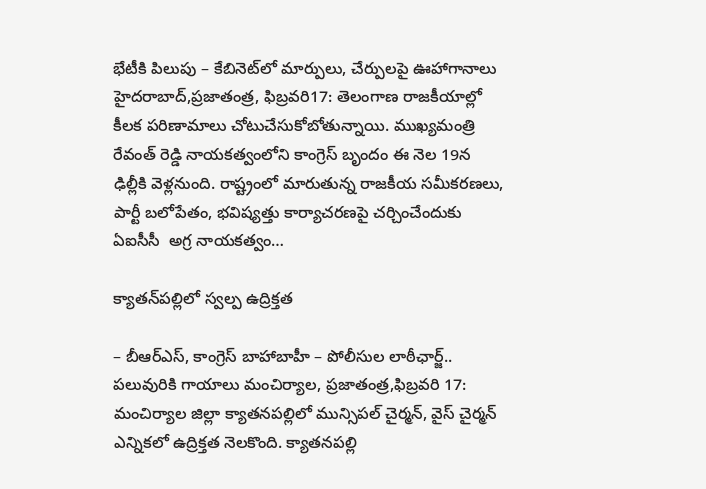భేటీకి పిలుపు – కేబినెట్‌లో మార్పులు, చేర్పులపై ఊహాగానాలు హైదరాబాద్‌,ప్రజాతంత్ర, ఫిబ్రవరి17: తెలంగాణ రాజకీయాల్లో కీలక పరిణామాలు చోటుచేసుకోబోతున్నాయి. ముఖ్యమంత్రి రేవంత్‌ ‌రెడ్డి నాయకత్వంలోని కాంగ్రెస్‌ ‌బృందం ఈ నెల 19న ఢిల్లీకి వెళ్లనుంది. రాష్ట్రంలో మారుతున్న రాజకీయ సమీకరణలు, పార్టీ బలోపేతం, భవిష్యత్తు కార్యాచరణపై చర్చించేందుకు ఏఐసీసీ  అగ్ర నాయకత్వం…

క్యాతన్‌పల్లిలో స్వల్ప ఉద్రిక్తత

– బీఆర్‌ఎస్‌, కాంగ్రెస్‌ ‌బాహాబాహీ – పోలీసుల లాఠీఛార్జ్.. పలువురికి గాయాలు మంచిర్యాల, ప్రజాతంత్ర,ఫిబ్రవరి 17: మంచిర్యాల జిల్లా క్యాతనపల్లిలో మున్సిపల్‌ ‌చైర్మన్‌, వైస్‌ ‌చైర్మన్‌ ఎన్నికలో ఉద్రిక్తత నెలకొంది. క్యాతనపల్లి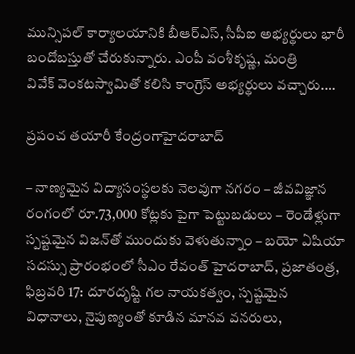మున్సిపల్‌ ‌కార్యాలయానికి బీఆర్‌ఎస్‌, సీపీఐ అభ్యర్థులు భారీ బందోబస్తుతో చేరుకున్నారు. ఎంపీ వంశీకృష్ణ, మంత్రి వివేక్‌ ‌వెంకటస్వామితో కలిసి కాంగ్రెస్‌ అభ్యర్థులు వచ్చారు.…

ప్రపంచ త‌యారీ కేంద్రంగాహైదరాబాద్

– నాణ్యమైన విద్యాసంస్థలకు నెలవుగా నగరం – జీవవిజ్ఞాన రంగంలో రూ.73,000 కోట్లకు పైగా పెట్టుబడులు – రెండేళ్లుగా స్పష్టమైన విజన్‌తో ముందుకు వెళుతున్నాం – బయో ఏషియా సదస్సు ప్రారంభంలో సీఎం రేవంత్‌ హైదరాబాద్, ప్రజాతంత్ర, ఫిబ్రవరి 17: దూరదృష్టి గల నాయకత్వం, స్పష్టమైన విధానాలు, నైపుణ్యంతో కూడిన మానవ వనరులు,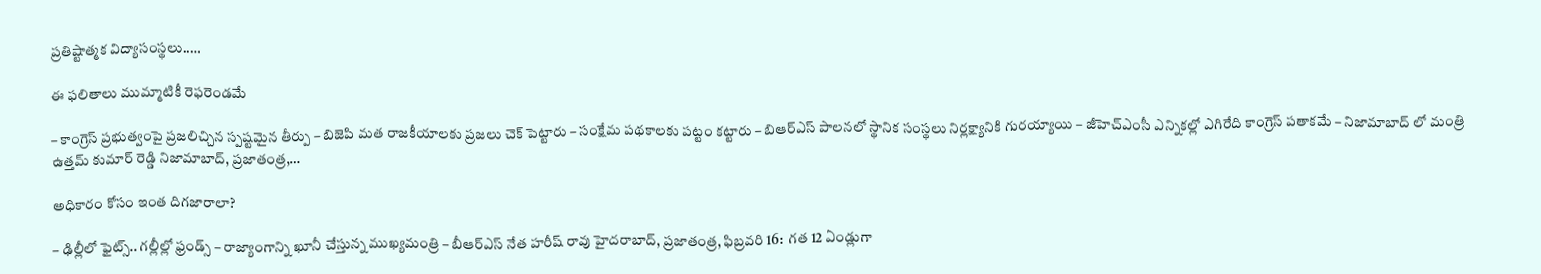ప్రతిష్టాత్మక విద్యాసంస్థలు..…

ఈ ఫలితాలు ముమ్మాటికీ రెఫరెండమే

– కాంగ్రెస్ ప్రభుత్వంపై ప్రజలిచ్చిన స్పష్టమైన తీర్పు – బిజెపి మత రాజకీయాలకు ప్రజలు చెక్ పెట్టారు – సంక్షేమ పథకాలకు పట్టం కట్టారు – బిఆర్ఎస్ పాలనలో స్థానిక సంస్థలు నిర్లక్ష్యానికి గురయ్యాయి – జీహెచ్ఎంసీ ఎన్నికల్లో ఎగిరేది కాంగ్రెస్ పతాకమే – నిజామాబాద్ లో మంత్రి ఉత్తమ్ కుమార్ రెడ్డి నిజామాబాద్‌, ప్ర‌జాతంత్ర‌,…

అధికారం కోసం ఇంత దిగ‌జారాలా?

– ఢిల్లీలో ఫైట్స్.. గ‌ల్లీల్లో ఫ్రండ్స్ – రాజ్యాంగాన్ని ఖూనీ చేస్తున్న ముఖ్య‌మంత్రి – బీఆర్ఎస్ నేత హ‌రీష్ రావు హైద‌రాబాద్‌, ప్ర‌జాతంత్ర‌, ఫిబ్ర‌వ‌రి 16:  గత 12 ఏండ్లుగా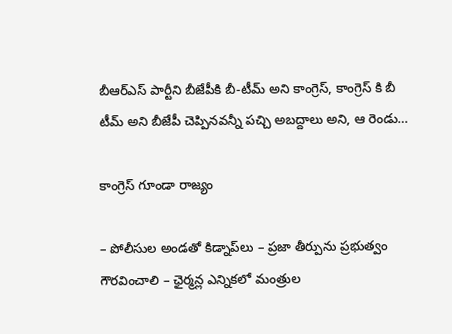బీఆర్ఎస్ పార్టీని బీజేపీకి బీ-టీమ్ అని కాంగ్రెస్, కాంగ్రెస్ కి బీ టీమ్ అని బీజేపీ చెప్పినవన్నీ పచ్చి అబద్దాలు అని, ఆ రెండు…

కాంగ్రెస్ గూండా రాజ్యం

– పోలీసుల అండ‌తో కిడ్నాప్‌లు – ప్ర‌జా తీర్పును ప్ర‌భుత్వం గౌర‌వించాలి – ఛైర్మ‌న్ల ఎన్నిక‌లో మంత్రుల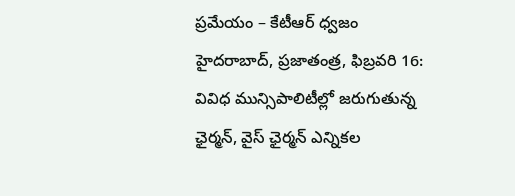ప్ర‌మేయం – కేటీఆర్ ధ్వ‌జం హైద‌రాబాద్‌, ప్ర‌జాతంత్ర‌, ఫిబ్ర‌వ‌రి 16: వివిధ మున్సిపాలిటీల్లో జరుగుతున్న ఛైర్మన్, వైస్ ఛైర్మన్ ఎన్నికల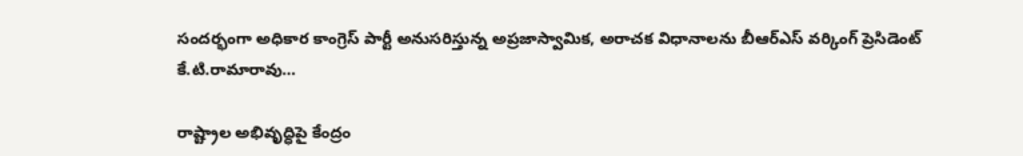సందర్భంగా అధికార కాంగ్రెస్ పార్టీ అనుసరిస్తున్న అప్రజాస్వామిక, అరాచక విధానాలను బీఆర్ఎస్‌ వర్కింగ్ ప్రెసిడెంట్ కే.టి.రామారావు…

రాష్ట్రాల అభివృద్ధిపై కేంద్రం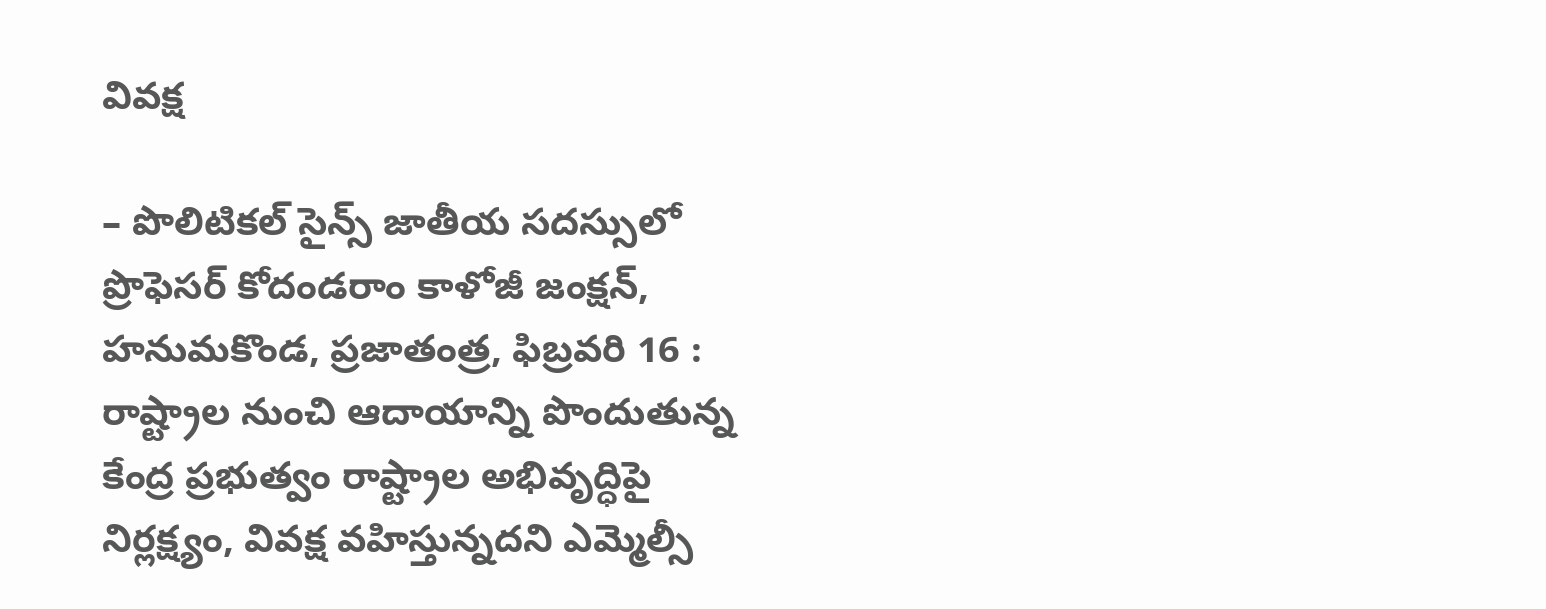వివక్ష

– పొలిటికల్ సైన్స్ జాతీయ సదస్సులో ప్రొఫెసర్ కోదండరాం కాళోజీ జంక్షన్, హనుమకొండ, ప్రజాతంత్ర, ఫిబ్రవరి 16 : రాష్ట్రాల నుంచి ఆదాయాన్ని పొందుతున్న కేంద్ర ప్రభుత్వం రాష్ట్రాల అభివృద్ధిపై నిర్లక్ష్యం, వివక్ష వహిస్తున్నదని ఎమ్మెల్సీ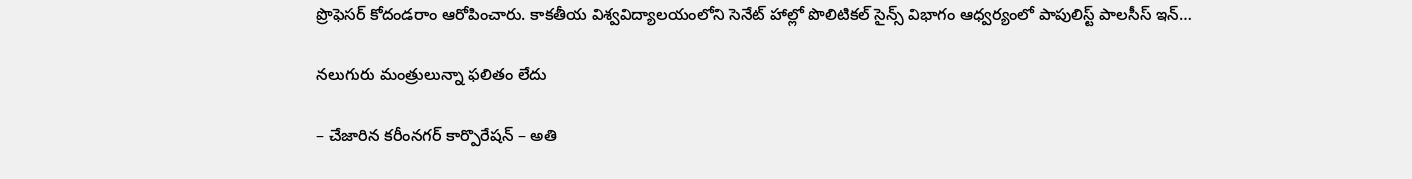ప్రొఫెసర్ కోదండరాం ఆరోపించారు. కాకతీయ విశ్వవిద్యాలయంలోని సెనేట్ హాల్లో పొలిటికల్ సైన్స్ విభాగం ఆధ్వర్యంలో పాపులిస్ట్ పాలసీస్ ఇన్…

న‌లుగురు మంత్రులున్నా ఫ‌లితం లేదు

– చేజారిన క‌రీంన‌గ‌ర్ కార్పొరేష‌న్‌ – అతి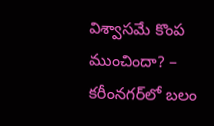విశ్వాస‌మే కొంప ముంచిందా? – క‌రీంన‌గ‌ర్‌లో బ‌లం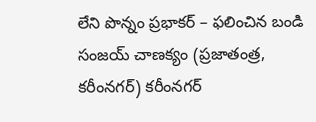లేని పొన్నం ప్ర‌భాక‌ర్‌ – ఫ‌లించిన బండి సంజ‌య్ చాణ‌క్యం (ప్ర‌జాతంత్ర‌, క‌రీంన‌గ‌ర్‌) కరీంనగర్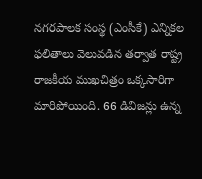నగరపాలక సంస్థ (ఎంసీకే) ఎన్నికల ఫలితాలు వెలువడిన తర్వాత రాష్ట్ర రాజకీయ ముఖచిత్రం ఒక్కసారిగా మారిపోయింది. 66 డివిజన్లు ఉన్న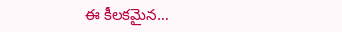ఈ కీలకమైన…